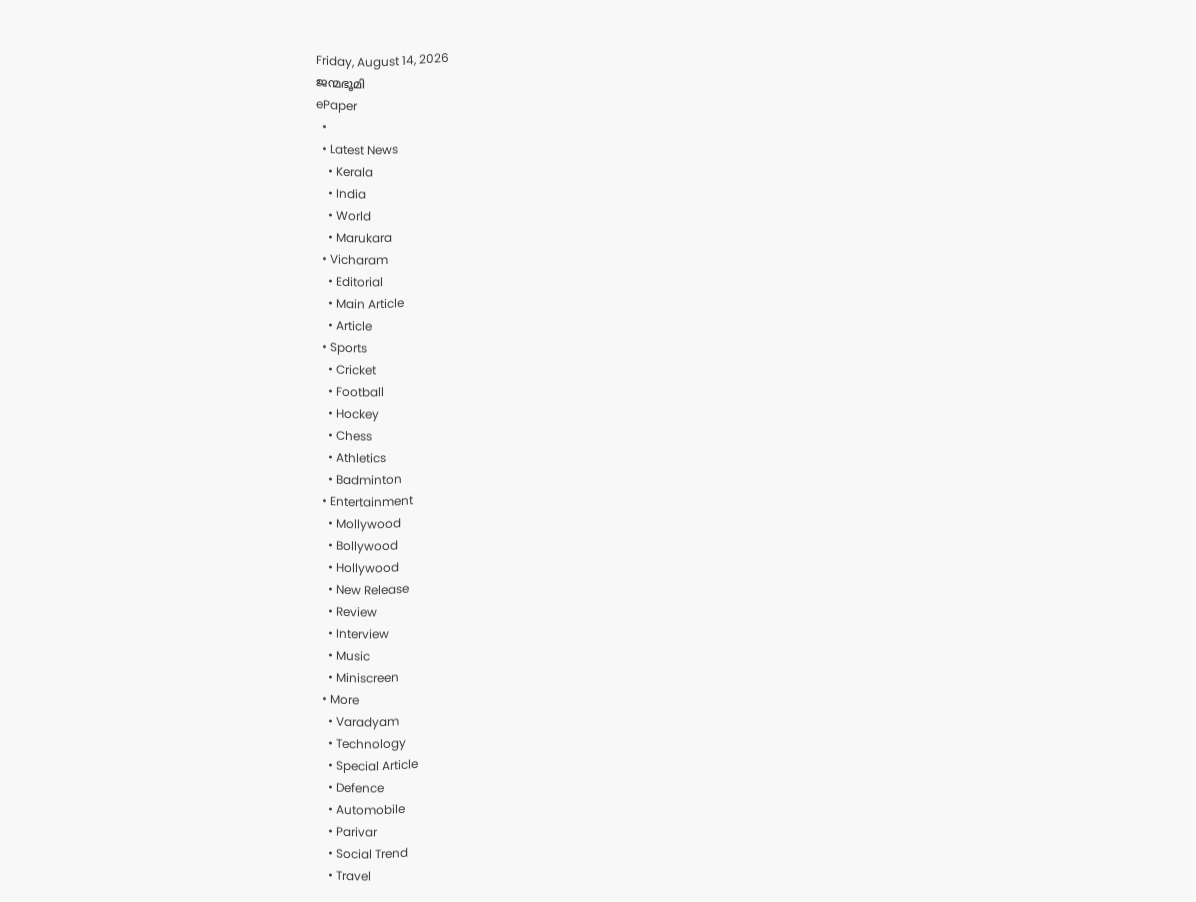Friday, August 14, 2026
ജന്മഭൂമി
ePaper
  •
  • Latest News
    • Kerala
    • India
    • World
    • Marukara
  • Vicharam
    • Editorial
    • Main Article
    • Article
  • Sports
    • Cricket
    • Football
    • Hockey
    • Chess
    • Athletics
    • Badminton
  • Entertainment
    • Mollywood
    • Bollywood
    • Hollywood
    • New Release
    • Review
    • Interview
    • Music
    • Miniscreen
  • More
    • Varadyam
    • Technology
    • Special Article
    • Defence
    • Automobile
    • Parivar
    • Social Trend
    • Travel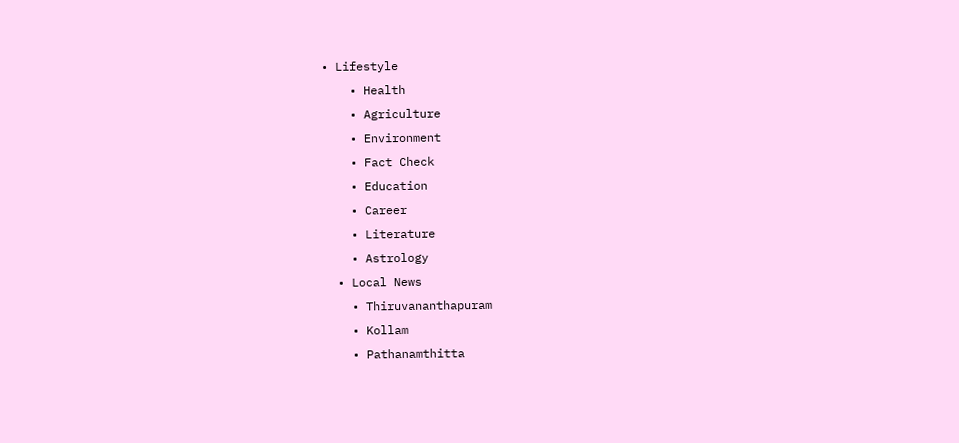• Lifestyle
    • Health
    • Agriculture
    • Environment
    • Fact Check
    • Education
    • Career
    • Literature
    • Astrology
  • Local News
    • Thiruvananthapuram
    • Kollam
    • Pathanamthitta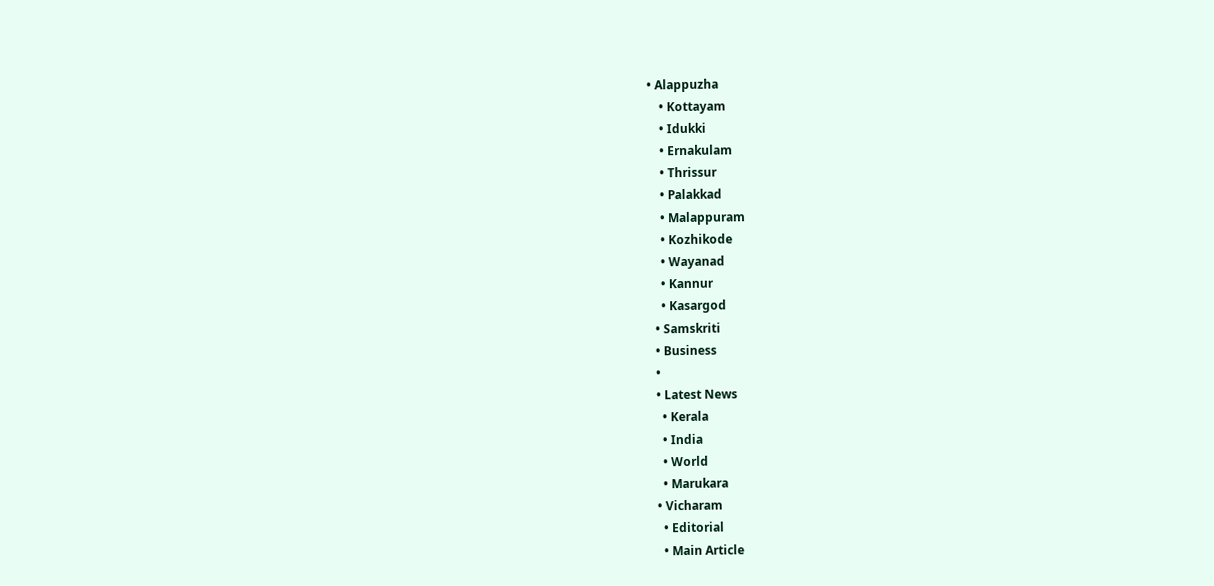• Alappuzha
    • Kottayam
    • Idukki
    • Ernakulam
    • Thrissur
    • Palakkad
    • Malappuram
    • Kozhikode
    • Wayanad
    • Kannur
    • Kasargod
  • Samskriti
  • Business
  •
  • Latest News
    • Kerala
    • India
    • World
    • Marukara
  • Vicharam
    • Editorial
    • Main Article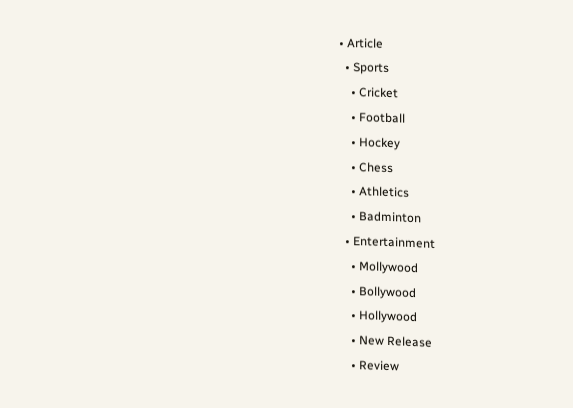• Article
  • Sports
    • Cricket
    • Football
    • Hockey
    • Chess
    • Athletics
    • Badminton
  • Entertainment
    • Mollywood
    • Bollywood
    • Hollywood
    • New Release
    • Review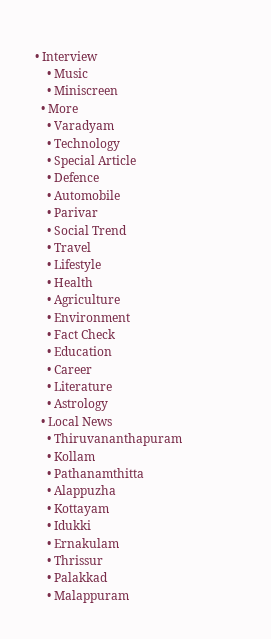• Interview
    • Music
    • Miniscreen
  • More
    • Varadyam
    • Technology
    • Special Article
    • Defence
    • Automobile
    • Parivar
    • Social Trend
    • Travel
    • Lifestyle
    • Health
    • Agriculture
    • Environment
    • Fact Check
    • Education
    • Career
    • Literature
    • Astrology
  • Local News
    • Thiruvananthapuram
    • Kollam
    • Pathanamthitta
    • Alappuzha
    • Kottayam
    • Idukki
    • Ernakulam
    • Thrissur
    • Palakkad
    • Malappuram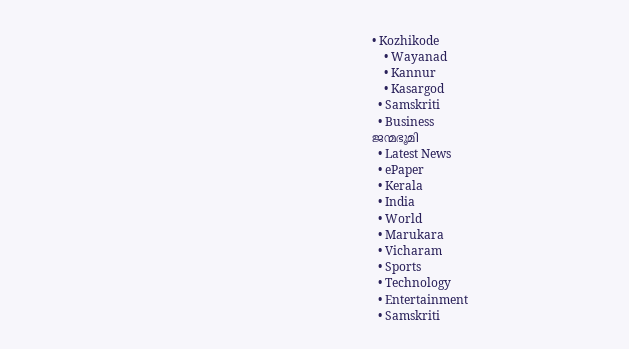• Kozhikode
    • Wayanad
    • Kannur
    • Kasargod
  • Samskriti
  • Business
ജന്മഭൂമി
  • Latest News
  • ePaper
  • Kerala
  • India
  • World
  • Marukara
  • Vicharam
  • Sports
  • Technology
  • Entertainment
  • Samskriti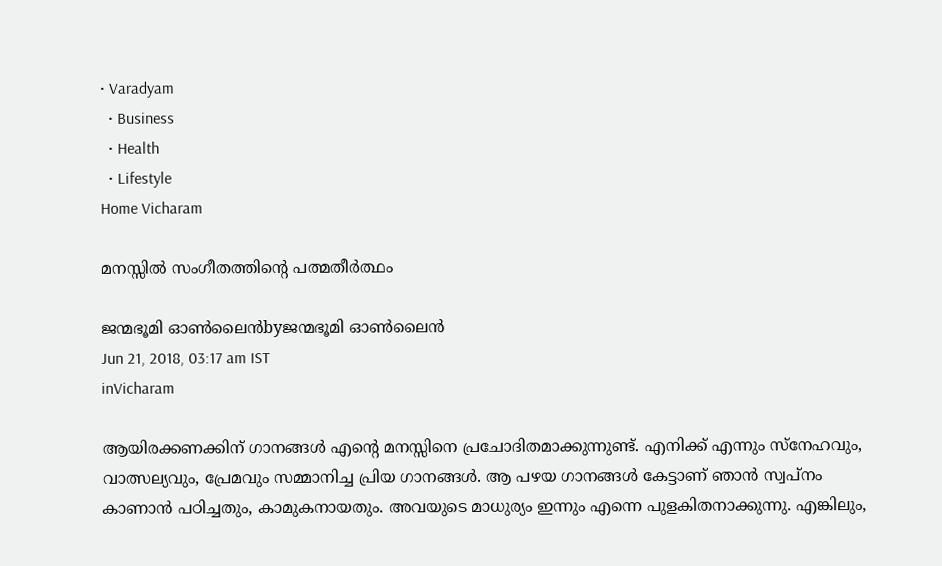• Varadyam
  • Business
  • Health
  • Lifestyle
Home Vicharam

മനസ്സിൽ സംഗീതത്തിന്റെ പത്മതീർത്ഥം

ജന്മഭൂമി ഓണ്‍ലൈന്‍byജന്മഭൂമി ഓണ്‍ലൈന്‍
Jun 21, 2018, 03:17 am IST
inVicharam

ആയിരക്കണക്കിന് ഗാനങ്ങള്‍ എന്റെ മനസ്സിനെ പ്രചോദിതമാക്കുന്നുണ്ട്. എനിക്ക് എന്നും സ്‌നേഹവും, വാത്സല്യവും, പ്രേമവും സമ്മാനിച്ച പ്രിയ ഗാനങ്ങള്‍. ആ പഴയ ഗാനങ്ങള്‍ കേട്ടാണ് ഞാന്‍ സ്വപ്‌നം കാണാന്‍ പഠിച്ചതും, കാമുകനായതും. അവയുടെ മാധുര്യം ഇന്നും എന്നെ പുളകിതനാക്കുന്നു. എങ്കിലും,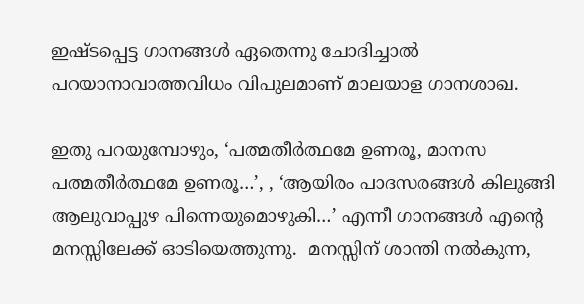ഇഷ്ടപ്പെട്ട ഗാനങ്ങള്‍ ഏതെന്നു ചോദിച്ചാല്‍ പറയാനാവാത്തവിധം വിപുലമാണ് മാലയാള ഗാനശാഖ.

ഇതു പറയുമ്പോഴും, ‘പത്മതീര്‍ത്ഥമേ ഉണരൂ, മാനസ പത്മതീര്‍ത്ഥമേ ഉണരൂ…’, , ‘ആയിരം പാദസരങ്ങള്‍ കിലുങ്ങി ആലുവാപ്പുഴ പിന്നെയുമൊഴുകി…’ എന്നീ ഗാനങ്ങള്‍ എന്റെ മനസ്സിലേക്ക് ഓടിയെത്തുന്നു.  മനസ്സിന് ശാന്തി നല്‍കുന്ന,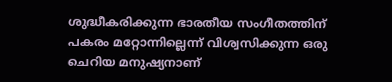ശുദ്ധീകരിക്കുന്ന ഭാരതീയ സംഗീതത്തിന് പകരം മറ്റോന്നില്ലെന്ന് വിശ്വസിക്കുന്ന ഒരു ചെറിയ മനുഷ്യനാണ്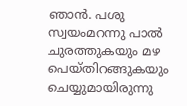ഞാന്‍. പശു സ്വയംമറന്നു പാല്‍ ചുരത്തുകയും മഴ പെയ്തിറങ്ങുകയും ചെയ്യുമായിരുന്നു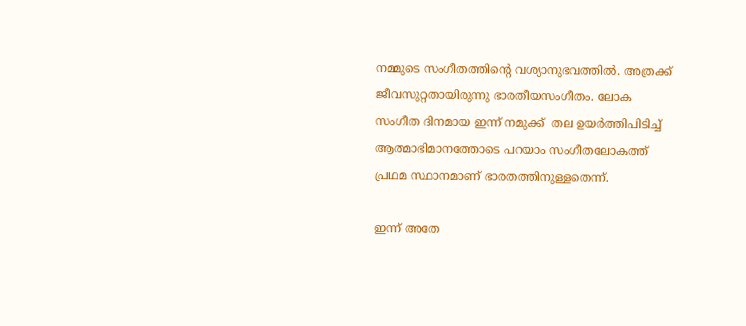നമ്മുടെ സംഗീതത്തിന്റെ വശ്യാനുഭവത്തില്‍. അത്രക്ക് ജീവസുറ്റതായിരുന്നു ഭാരതീയസംഗീതം. ലോക സംഗീത ദിനമായ ഇന്ന് നമുക്ക്  തല ഉയര്‍ത്തിപിടിച്ച് ആത്മാഭിമാനത്തോടെ പറയാം സംഗീതലോകത്ത് പ്രഥമ സ്ഥാനമാണ് ഭാരതത്തിനുള്ളതെന്ന്.

ഇന്ന് അതേ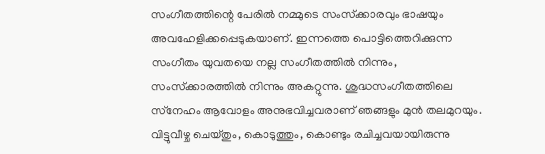സംഗീതത്തിന്റെ പേരില്‍ നമ്മുടെ സംസ്‌ക്കാരവും ഭാഷയും അവഹേളിക്കപ്പെടുകയാണ്. ഇന്നത്തെ പൊട്ടിത്തെറിക്കുന്ന സംഗീതം യുവതയെ നല്ല സംഗീതത്തില്‍ നിന്നും, സംസ്‌ക്കാരത്തില്‍ നിന്നും അകറ്റുന്നു. ശുദ്ധസംഗീതത്തിലെ സ്‌നേഹം ആവോളം അനുഭവിച്ചവരാണ് ഞങ്ങളും മുന്‍ തലമുറയും. വിട്ടുവീഴ്ച ചെയ്തും, കൊടുത്തും, കൊണ്ടും രചിച്ചവയായിരുന്നു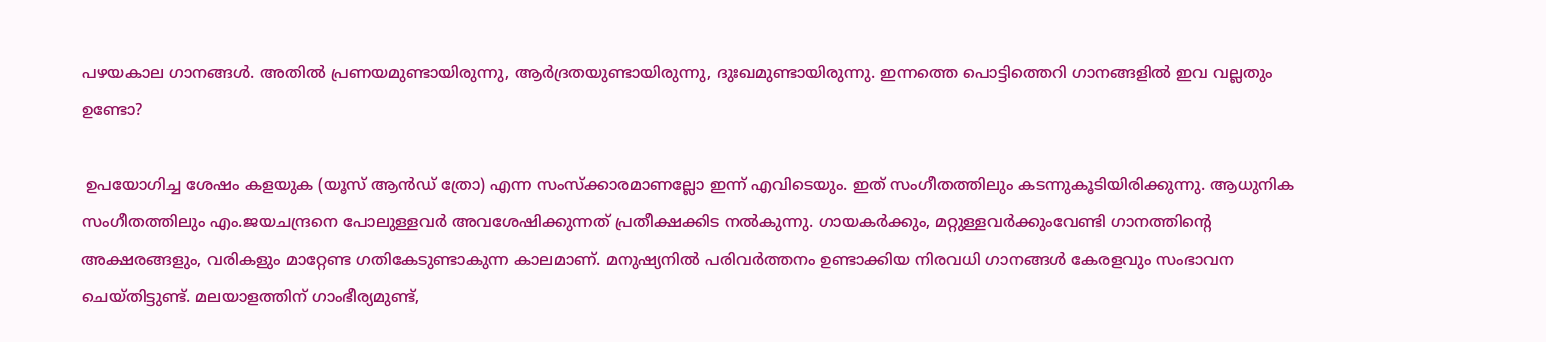പഴയകാല ഗാനങ്ങള്‍. അതില്‍ പ്രണയമുണ്ടായിരുന്നു, ആര്‍ദ്രതയുണ്ടായിരുന്നു, ദുഃഖമുണ്ടായിരുന്നു. ഇന്നത്തെ പൊട്ടിത്തെറി ഗാനങ്ങളില്‍ ഇവ വല്ലതും ഉണ്ടോ?

 ഉപയോഗിച്ച ശേഷം കളയുക (യൂസ് ആന്‍ഡ് ത്രോ) എന്ന സംസ്‌ക്കാരമാണല്ലോ ഇന്ന് എവിടെയും. ഇത് സംഗീതത്തിലും കടന്നുകൂടിയിരിക്കുന്നു. ആധുനിക സംഗീതത്തിലും എം.ജയചന്ദ്രനെ പോലുള്ളവര്‍ അവശേഷിക്കുന്നത് പ്രതീക്ഷക്കിട നല്‍കുന്നു. ഗായകര്‍ക്കും, മറ്റുള്ളവര്‍ക്കുംവേണ്ടി ഗാനത്തിന്റെ അക്ഷരങ്ങളും, വരികളും മാറ്റേണ്ട ഗതികേടുണ്ടാകുന്ന കാലമാണ്. മനുഷ്യനില്‍ പരിവര്‍ത്തനം ഉണ്ടാക്കിയ നിരവധി ഗാനങ്ങള്‍ കേരളവും സംഭാവന ചെയ്തിട്ടുണ്ട്. മലയാളത്തിന് ഗാംഭീര്യമുണ്ട്,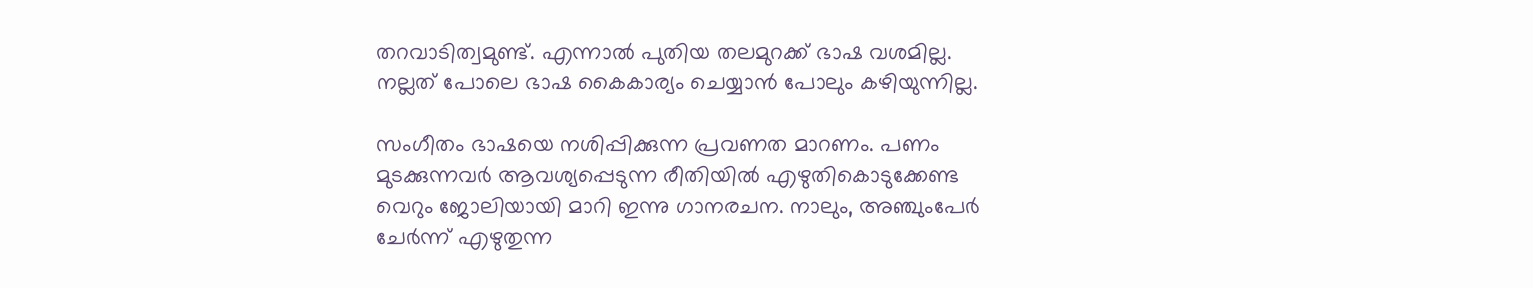തറവാടിത്വമുണ്ട്. എന്നാല്‍ പുതിയ തലമുറക്ക് ഭാഷ വശമില്ല. നല്ലത് പോലെ ഭാഷ കൈകാര്യം ചെയ്യാന്‍ പോലും കഴിയുന്നില്ല.

സംഗീതം ഭാഷയെ നശിപ്പിക്കുന്ന പ്രവണത മാറണം. പണം മുടക്കുന്നവര്‍ ആവശ്യപ്പെടുന്ന രീതിയില്‍ എഴുതികൊടുക്കേണ്ട വെറും ജോലിയായി മാറി ഇന്നു ഗാനരചന. നാലും, അഞ്ചുംപേര്‍ ചേര്‍ന്ന് എഴുതുന്ന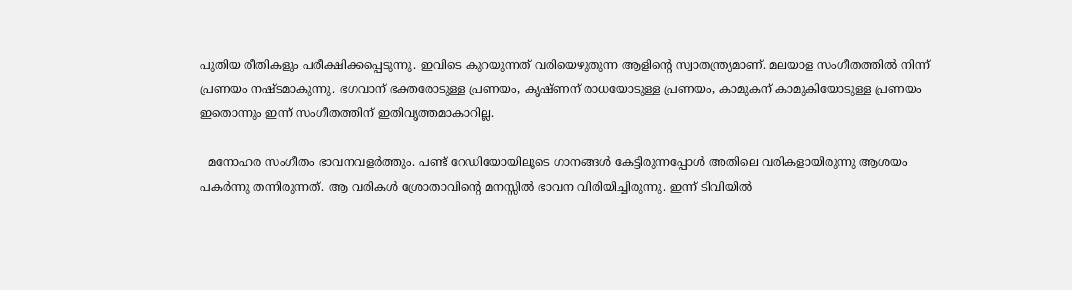പുതിയ രീതികളും പരീക്ഷിക്കപ്പെടുന്നു. ഇവിടെ കുറയുന്നത് വരിയെഴുതുന്ന ആളിന്റെ സ്വാതന്ത്ര്യമാണ്. മലയാള സംഗീതത്തില്‍ നിന്ന് പ്രണയം നഷ്ടമാകുന്നു. ഭഗവാന് ഭക്തരോടുള്ള പ്രണയം, കൃഷ്ണന് രാധയോടുള്ള പ്രണയം, കാമുകന് കാമുകിയോടുള്ള പ്രണയം ഇതൊന്നും ഇന്ന് സംഗീതത്തിന് ഇതിവൃത്തമാകാറില്ല.

  മനോഹര സംഗീതം ഭാവനവളര്‍ത്തും. പണ്ട് റേഡിയോയിലൂടെ ഗാനങ്ങള്‍ കേട്ടിരുന്നപ്പോള്‍ അതിലെ വരികളായിരുന്നു ആശയം പകര്‍ന്നു തന്നിരുന്നത്. ആ വരികള്‍ ശ്രോതാവിന്റെ മനസ്സില്‍ ഭാവന വിരിയിച്ചിരുന്നു. ഇന്ന് ടിവിയില്‍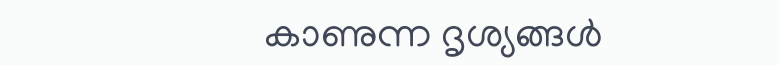കാണുന്ന ദൃശ്യങ്ങള്‍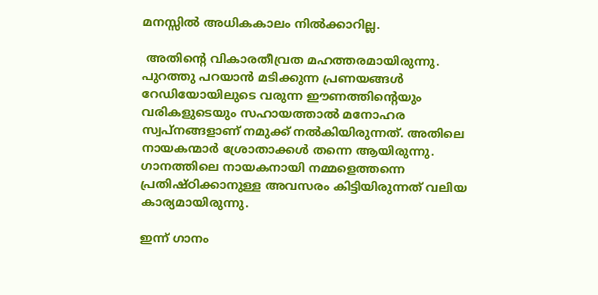മനസ്സില്‍ അധികകാലം നില്‍ക്കാറില്ല.

 അതിന്റെ വികാരതീവ്രത മഹത്തരമായിരുന്നു. പുറത്തു പറയാന്‍ മടിക്കുന്ന പ്രണയങ്ങള്‍ റേഡിയോയിലുടെ വരുന്ന ഈണത്തിന്റെയും വരികളുടെയും സഹായത്താല്‍ മനോഹര സ്വപ്‌നങ്ങളാണ് നമുക്ക് നല്‍കിയിരുന്നത്. അതിലെ നായകന്മാര്‍ ശ്രോതാക്കള്‍ തന്നെ ആയിരുന്നു. ഗാനത്തിലെ നായകനായി നമ്മളെത്തന്നെ പ്രതിഷ്ഠിക്കാനുള്ള അവസരം കിട്ടിയിരുന്നത് വലിയ കാര്യമായിരുന്നു.

ഇന്ന് ഗാനം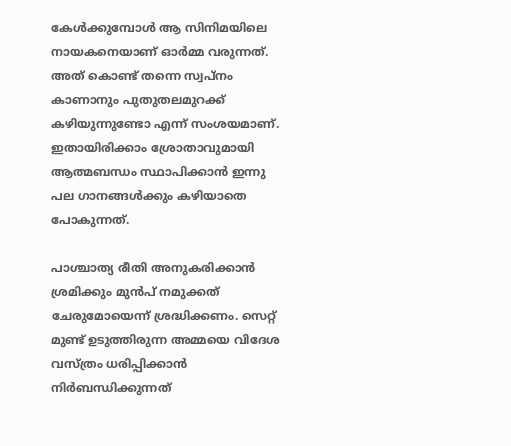കേള്‍ക്കുമ്പോള്‍ ആ സിനിമയിലെ നായകനെയാണ് ഓര്‍മ്മ വരുന്നത്. അത് കൊണ്ട് തന്നെ സ്വപ്‌നം കാണാനും പുതുതലമുറക്ക് കഴിയുന്നുണ്ടോ എന്ന് സംശയമാണ്. ഇതായിരിക്കാം ശ്രോതാവുമായി ആത്മബന്ധം സ്ഥാപിക്കാന്‍ ഇന്നു പല ഗാനങ്ങള്‍ക്കും കഴിയാതെ പോകുന്നത്.

പാശ്ചാത്യ രീതി അനുകരിക്കാന്‍ ശ്രമിക്കും മുന്‍പ് നമുക്കത് ചേരുമോയെന്ന് ശ്രദ്ധിക്കണം. സെറ്റ് മുണ്ട് ഉടുത്തിരുന്ന അമ്മയെ വിദേശ വസ്ത്രം ധരിപ്പിക്കാന്‍ നിര്‍ബന്ധിക്കുന്നത്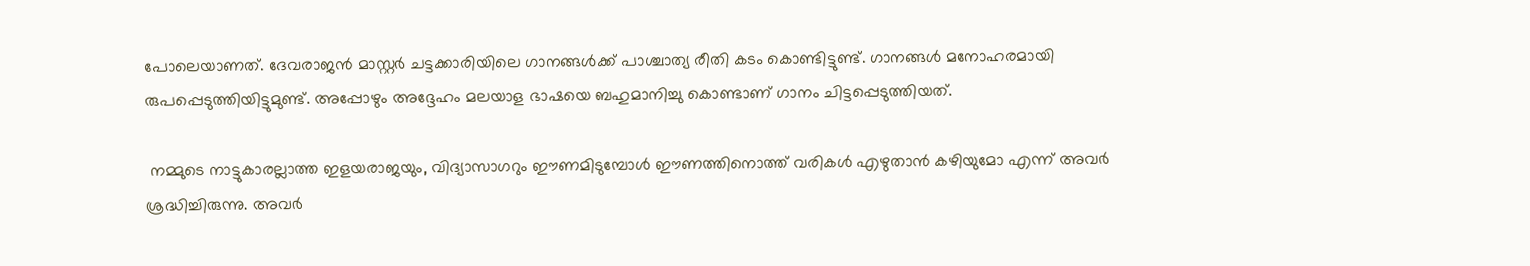പോലെയാണത്. ദേവരാജന്‍ മാസ്റ്റര്‍ ചട്ടക്കാരിയിലെ ഗാനങ്ങള്‍ക്ക് പാശ്ചാത്യ രീതി കടം കൊണ്ടിട്ടുണ്ട്. ഗാനങ്ങള്‍ മനോഹരമായി രുപപ്പെടുത്തിയിട്ടുമുണ്ട്. അപ്പോഴും അദ്ദേഹം മലയാള ഭാഷയെ ബഹുമാനിച്ചു കൊണ്ടാണ് ഗാനം ചിട്ടപ്പെടുത്തിയത്.

 നമ്മുടെ നാട്ടുകാരല്ലാത്ത ഇളയരാജയും, വിദ്യാസാഗറും ഈണമിടുമ്പോള്‍ ഈണത്തിനൊത്ത് വരികള്‍ എഴുതാന്‍ കഴിയുമോ എന്ന് അവര്‍ ശ്രദ്ധിച്ചിരുന്നു. അവര്‍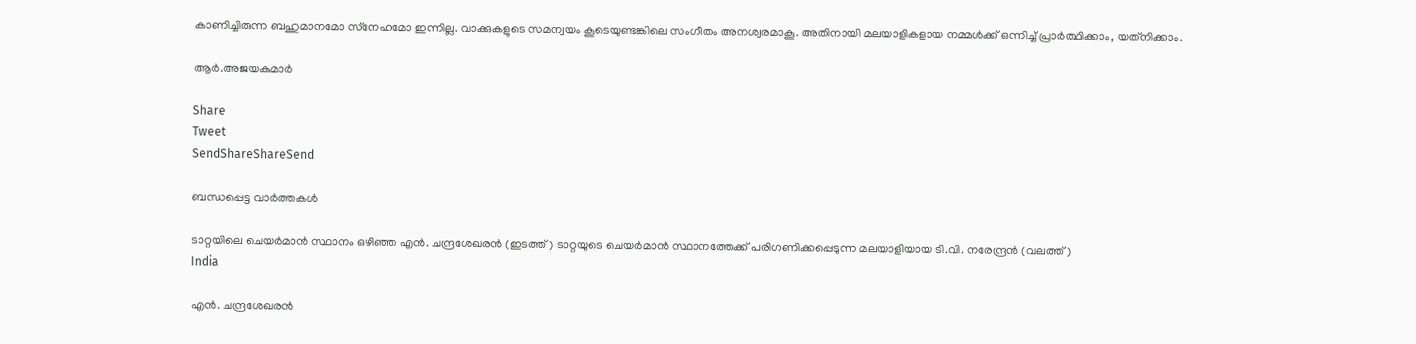കാണിച്ചിരുന്ന ബഹുമാനമോ സ്‌നേഹമോ ഇന്നില്ല. വാക്കുകളുടെ സമന്വയം കൂടെയുണ്ടങ്കിലെ സംഗീതം അനശ്വരമാകൂ. അതിനായി മലയാളികളായ നമ്മള്‍ക്ക് ഒന്നിച്ച് പ്രാര്‍ത്ഥിക്കാം, യത്‌നിക്കാം.

ആര്‍.അജയകുമാര്‍

Share
Tweet
SendShareShareSend

ബന്ധപ്പെട്ട വാര്‍ത്തകള്‍

ടാറ്റയിലെ ചെയര്‍മാന്‍ സ്ഥാനം ഒഴിഞ്ഞ എന്‍. ചന്ദ്രശേഖരന്‍ (ഇടത്ത്) ടാറ്റയുടെ ചെയര്‍മാന്‍ സ്ഥാനത്തേക്ക് പരിഗണിക്കപ്പെടുന്ന മലയാളിയായ ടി.വി. നരേന്ദ്രന്‍ (വലത്ത്)
India

എന്‍. ചന്ദ്രശേഖരന്‍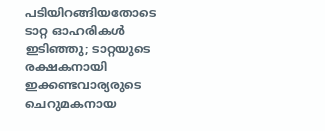പടിയിറങ്ങിയതോടെ ടാറ്റ ഓഹരികള്‍ ഇടിഞ്ഞു; ടാറ്റയുടെ രക്ഷകനായി ഇക്കണ്ടവാര്യരുടെ ചെറുമകനായ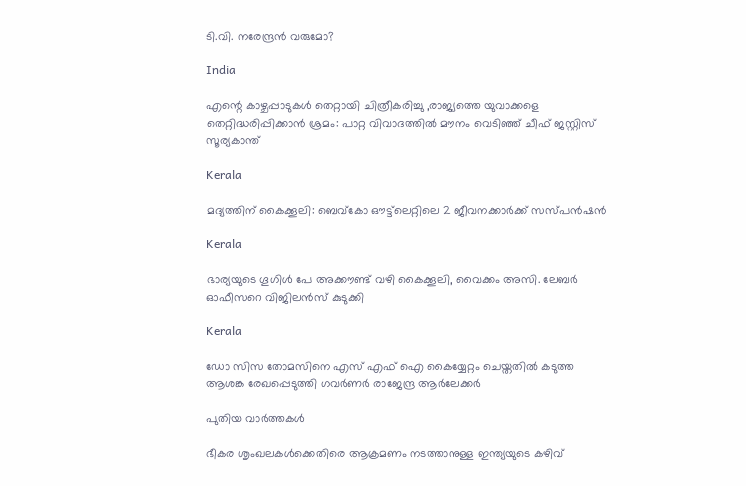ടി.വി. നരേന്ദ്രന്‍ വരുമോ?

India

എന്റെ കാഴ്ചപ്പാടുകൾ തെറ്റായി ചിത്രീകരിച്ചു ,രാജ്യത്തെ യുവാക്കളെ തെറ്റിദ്ധരിപ്പിക്കാൻ ശ്രമം: പാറ്റ വിവാദത്തിൽ മൗനം വെടിഞ്ഞ് ചീഫ് ജസ്റ്റിസ് സൂര്യകാന്ത്

Kerala

മദ്യത്തിന് കൈക്കൂലി: ബെവ്‌കോ ഔട്ട്‌ലെറ്റിലെ 2 ജീവനക്കാര്‍ക്ക് സസ്പന്‍ഷന്‍

Kerala

ഭാര്യയുടെ ഗൂഗിള്‍ പേ അക്കൗണ്ട് വഴി കൈക്കൂലി, വൈക്കം അസി. ലേബര്‍ ഓഫീസറെ വിജിലന്‍സ് കുടുക്കി

Kerala

ഡോ സിസ തോമസിനെ എസ് എഫ് ഐ കൈയ്യേറ്റം ചെയ്തതില്‍ കടുത്ത ആശങ്ക രേഖപ്പെടുത്തി ഗവര്‍ണര്‍ രാജേന്ദ്ര ആര്‍ലേക്കര്‍

പുതിയ വാര്‍ത്തകള്‍

ഭീകര ശൃംഖലകൾക്കെതിരെ ആക്രമണം നടത്താനുള്ള ഇന്ത്യയുടെ കഴിവ്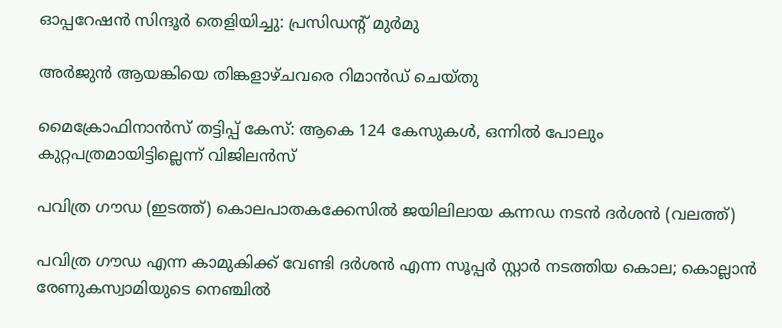ഓപ്പറേഷൻ സിന്ദൂർ തെളിയിച്ചു: പ്രസിഡന്റ് മുർമു

അര്‍ജുന്‍ ആയങ്കിയെ തിങ്കളാഴ്ചവരെ റിമാന്‍ഡ് ചെയ്തു

മൈക്രോഫിനാന്‍സ് തട്ടിപ്പ് കേസ്: ആകെ 124 കേസുകള്‍, ഒന്നില്‍ പോലും കുറ്റപത്രമായിട്ടില്ലെന്ന് വിജിലന്‍സ്

പവിത്ര ഗൗഡ (ഇടത്ത്) കൊലപാതകക്കേസില്‍ ജയിലിലായ കന്നഡ നടന്‍ ദര്‍ശന്‍ (വലത്ത്)

പവിത്ര ഗൗഡ എന്ന കാമുകിക്ക് വേണ്ടി ദര്‍ശന്‍ എന്ന സൂപ്പര്‍ സ്റ്റാര്‍ നടത്തിയ കൊല; കൊല്ലാന്‍ രേണുകസ്വാമിയുടെ നെഞ്ചില്‍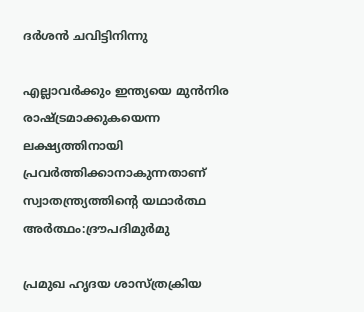ദര്‍ശൻ ചവിട്ടിനിന്നു

എല്ലാവര്‍ക്കും ഇന്ത്യയെ മുന്‍നിര രാഷ്‌ട്രമാക്കുകയെന്ന ലക്ഷ്യത്തിനായി പ്രവര്‍ത്തിക്കാനാകുന്നതാണ് സ്വാതന്ത്ര്യത്തിന്റെ യഥാര്‍ത്ഥ അര്‍ത്ഥം:ദ്രൗപദിമുര്‍മു

പ്രമുഖ ഹൃദയ ശാസ്ത്രക്രിയ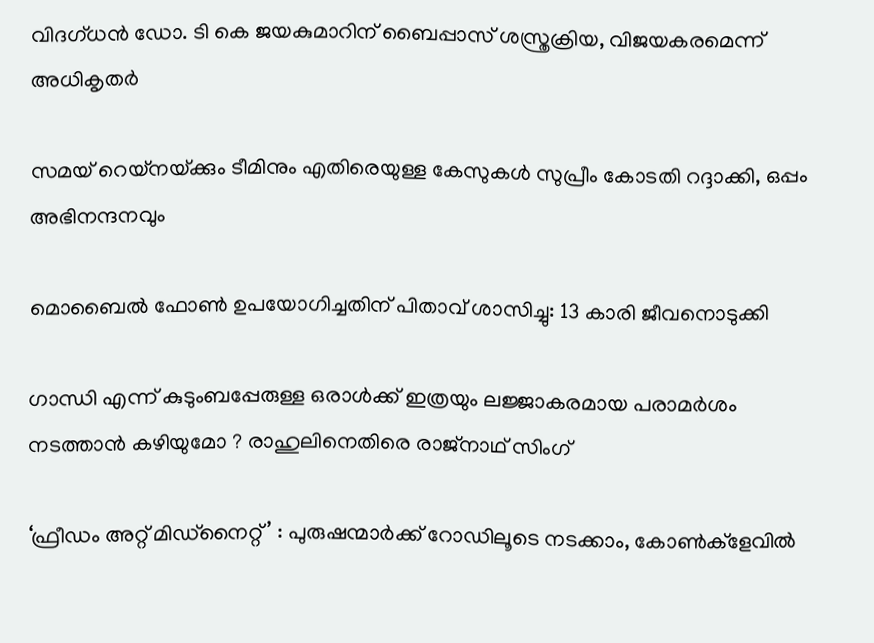വിദഗ്ധന്‍ ഡോ. ടി കെ ജയകുമാറിന് ബൈപ്പാസ് ശസ്ത്രക്രിയ, വിജയകരമെന്ന് അധികൃതര്‍

സമയ് റെയ്നയ്‌ക്കും ടീമിനും എതിരെയുള്ള കേസുകള്‍ സുപ്രീം കോടതി റദ്ദാക്കി, ഒപ്പം അഭിനന്ദനവും

മൊബൈല്‍ ഫോണ്‍ ഉപയോഗിച്ചതിന് പിതാവ് ശാസിച്ചു: 13 കാരി ജീവനൊടുക്കി

ഗാന്ധി എന്ന് കുടുംബപ്പേരുള്ള ഒരാൾക്ക് ഇത്രയും ലജ്ജാകരമായ പരാമർശം നടത്താൻ കഴിയുമോ ? രാഹുലിനെതിരെ രാജ്നാഥ് സിംഗ്

‘ഫ്രീഡം അറ്റ് മിഡ്‌നൈറ്റ്’ : പുരുഷന്മാര്‍ക്ക് റോഡിലൂടെ നടക്കാം, കോണ്‍ക്‌ളേവില്‍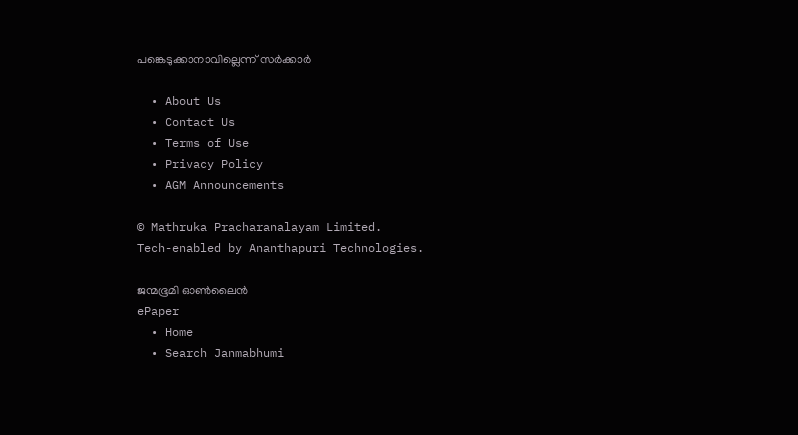പങ്കെടുക്കാനാവില്ലെന്ന് സര്‍ക്കാര്‍

  • About Us
  • Contact Us
  • Terms of Use
  • Privacy Policy
  • AGM Announcements

© Mathruka Pracharanalayam Limited.
Tech-enabled by Ananthapuri Technologies.

ജന്മഭൂമി ഓണ്‍ലൈന്‍
ePaper
  • Home
  • Search Janmabhumi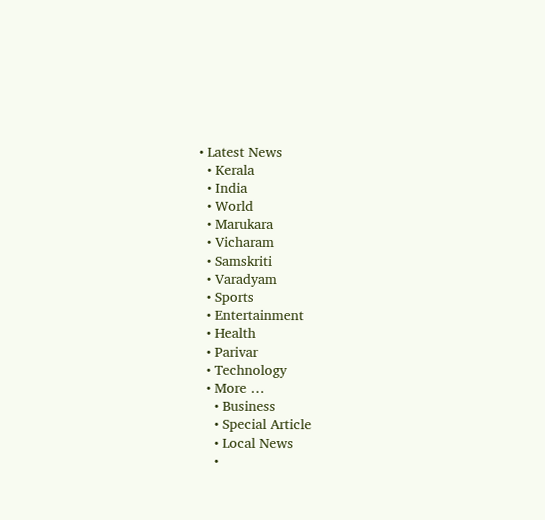• Latest News
  • Kerala
  • India
  • World
  • Marukara
  • Vicharam
  • Samskriti
  • Varadyam
  • Sports
  • Entertainment
  • Health
  • Parivar
  • Technology
  • More …
    • Business
    • Special Article
    • Local News
    •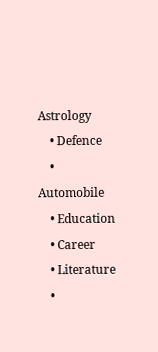Astrology
    • Defence
    • Automobile
    • Education
    • Career
    • Literature
    •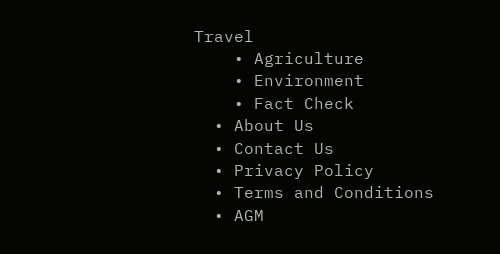Travel
    • Agriculture
    • Environment
    • Fact Check
  • About Us
  • Contact Us
  • Privacy Policy
  • Terms and Conditions
  • AGM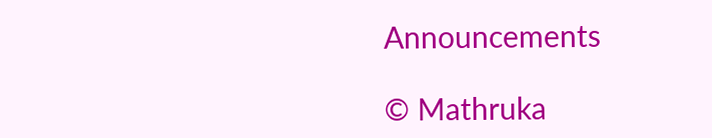Announcements

© Mathruka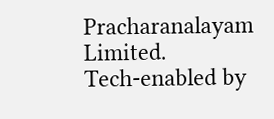Pracharanalayam Limited.
Tech-enabled by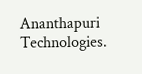Ananthapuri Technologies.